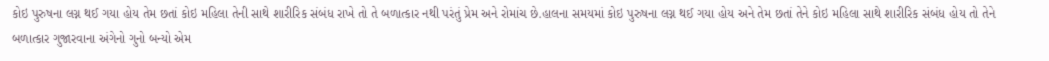કોઇ પુરુષના લગ્ન થઈ ગયા હોય તેમ છતાં કોઇ મહિલા તેની સાથે શારીરિક સંબંધ રાખે તો તે બળાત્કાર નથી પરંતું પ્રેમ અને રોમાંચ છે.હાલના સમયમાં કોઇ પુરુષના લગ્ન થઈ ગયા હોય અને તેમ છતાં તેને કોઇ મહિલા સાથે શારીરિક સંબંધ હોય તો તેને બળાત્કાર ગુજારવાના અંગેનો ગુનો બન્યો એમ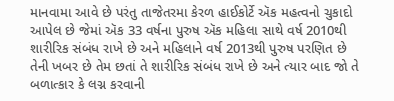માનવામા આવે છે પરંતુ તાજેતરમા કેરળ હાઈકોર્ટે ઍક મહત્વનો ચુકાદો આપેલ છે જેમાં ઍક 33 વર્ષના પુરુષ ઍક મહિલા સાથે વર્ષ 2010થી શારીરિક સંબંધ રાખે છે અને મહિલાને વર્ષ 2013થી પુરુષ પરણિત છે તેની ખબર છે તેમ છતાં તે શારીરિક સંબંધ રાખે છે અને ત્યાર બાદ જો તે બળાત્કાર કે લગ્ન કરવાની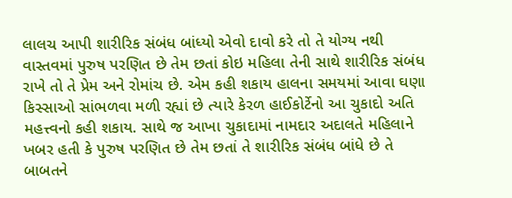લાલચ આપી શારીરિક સંબંધ બાંધ્યો એવો દાવો કરે તો તે યોગ્ય નથી વાસ્તવમાં પુરુષ પરણિત છે તેમ છતાં કોઇ મહિલા તેની સાથે શારીરિક સંબંધ રાખે તો તે પ્રેમ અને રોમાંચ છે. એમ કહી શકાય હાલના સમયમાં આવા ઘણા કિસ્સાઓ સાંભળવા મળી રહ્યાં છે ત્યારે કેરળ હાઈકોર્ટેનો આ ચુકાદો અતિ મહત્ત્વનો કહી શકાય. સાથે જ આખા ચુકાદામાં નામદાર અદાલતે મહિલાને ખબર હતી કે પુરુષ પરણિત છે તેમ છતાં તે શારીરિક સંબંધ બાંધે છે તે બાબતને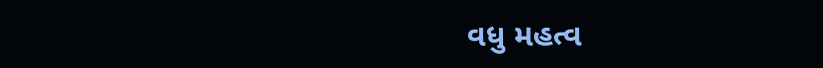વધુ મહત્વ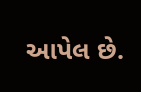આપેલ છે.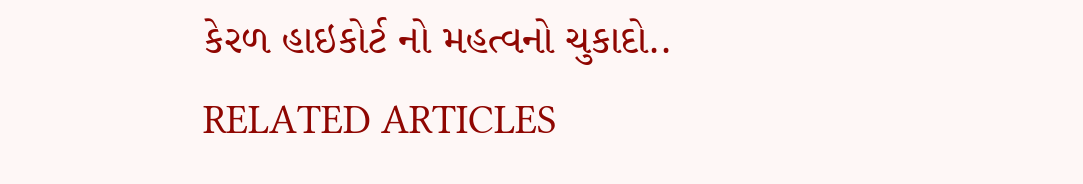કેરળ હાઇકોર્ટ નો મહત્વનો ચુકાદો..
RELATED ARTICLES